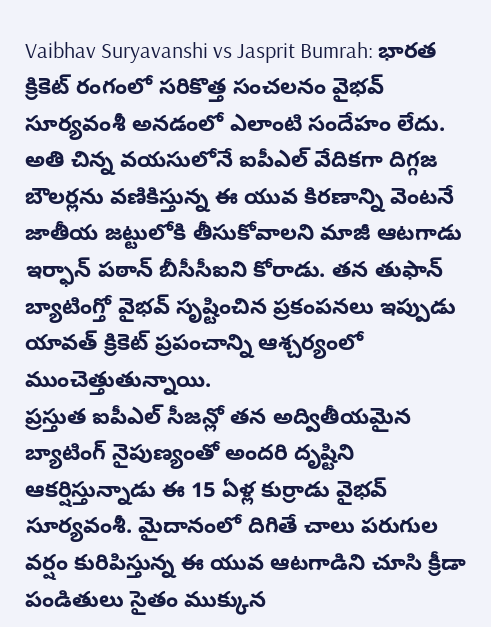Vaibhav Suryavanshi vs Jasprit Bumrah: భారత క్రికెట్ రంగంలో సరికొత్త సంచలనం వైభవ్ సూర్యవంశీ అనడంలో ఎలాంటి సందేహం లేదు. అతి చిన్న వయసులోనే ఐపీఎల్ వేదికగా దిగ్గజ బౌలర్లను వణికిస్తున్న ఈ యువ కిరణాన్ని వెంటనే జాతీయ జట్టులోకి తీసుకోవాలని మాజీ ఆటగాడు ఇర్ఫాన్ పఠాన్ బీసీసీఐని కోరాడు. తన తుఫాన్ బ్యాటింగ్తో వైభవ్ సృష్టించిన ప్రకంపనలు ఇప్పుడు యావత్ క్రికెట్ ప్రపంచాన్ని ఆశ్చర్యంలో ముంచెత్తుతున్నాయి.
ప్రస్తుత ఐపీఎల్ సీజన్లో తన అద్వితీయమైన బ్యాటింగ్ నైపుణ్యంతో అందరి దృష్టిని ఆకర్షిస్తున్నాడు ఈ 15 ఏళ్ల కుర్రాడు వైభవ్ సూర్యవంశీ. మైదానంలో దిగితే చాలు పరుగుల వర్షం కురిపిస్తున్న ఈ యువ ఆటగాడిని చూసి క్రీడా పండితులు సైతం ముక్కున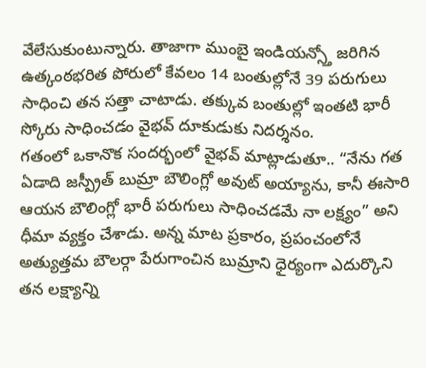వేలేసుకుంటున్నారు. తాజాగా ముంబై ఇండియన్స్తో జరిగిన ఉత్కంఠభరిత పోరులో కేవలం 14 బంతుల్లోనే 39 పరుగులు సాధించి తన సత్తా చాటాడు. తక్కువ బంతుల్లో ఇంతటి భారీ స్కోరు సాధించడం వైభవ్ దూకుడుకు నిదర్శనం.
గతంలో ఒకానొక సందర్భంలో వైభవ్ మాట్లాడుతూ.. “నేను గత ఏడాది జస్ప్రీత్ బుమ్రా బౌలింగ్లో అవుట్ అయ్యాను, కానీ ఈసారి ఆయన బౌలింగ్లో భారీ పరుగులు సాధించడమే నా లక్ష్యం” అని ధీమా వ్యక్తం చేశాడు. అన్న మాట ప్రకారం, ప్రపంచంలోనే అత్యుత్తమ బౌలర్గా పేరుగాంచిన బుమ్రాని ధైర్యంగా ఎదుర్కొని తన లక్ష్యాన్ని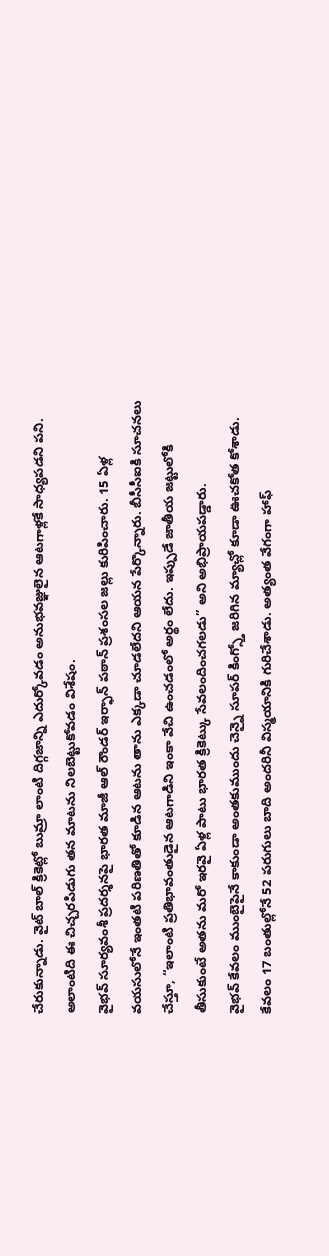చేరుకున్నాడు. వైట్ బాల్ క్రికెట్లో బుమ్రా లాంటి దిగ్గజాన్ని ఎదుర్కోవడం అనుభవజ్ఞులైన ఆటగాళ్లకే సాధ్యపడని పని. అలాంటిది ఈ చిచ్చరపిడుగు తన మాటను నిలబెట్టుకోవడం విశేషం.
వైభవ్ సూర్యవంశీ ప్రదర్శనపై భారత మాజీ ఆల్ రౌండర్ ఇర్ఫాన్ పఠాన్ ప్రశంసల జల్లు కురిపించారు. 15 ఏళ్ల వయసులోనే ఇంతటి పరిణతితో కూడిన ఆటను తాను ఎక్కడా చూడలేదని ఆయన పేర్కొన్నారు. బీసీసీఐకి సూచనలు చేస్తూ, “ఇలాంటి ప్రతిభావంతుడైన ఆటగాడిని ఇంకా వేచి ఉంచడంలో అర్థం లేదు. ఇప్పుడే జాతీయ జట్టులోకి తీసుకుంటే అతను మరో ఇరవై ఏళ్ల పాటు భారత క్రికెట్కు సేవలందించగలడు” అని అభిప్రాయపడ్డారు.
వైభవ్ కేవలం ముంబైపైనే కాకుండా అంతకుముందు చెన్నై సూపర్ కింగ్స్తో జరిగిన మ్యాచ్లో కూడా ఊచకోత కోశాడు. కేవలం 17 బంతుల్లోనే 52 పరుగులు బాది అందరినీ విస్మయానికి గురిచేశాడు. అత్యంత వేగంగా హాఫ్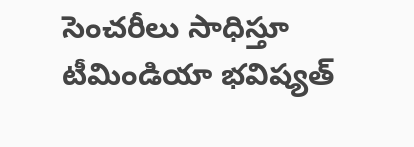సెంచరీలు సాధిస్తూ టీమిండియా భవిష్యత్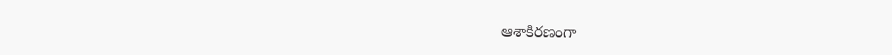ఆశాకిరణంగా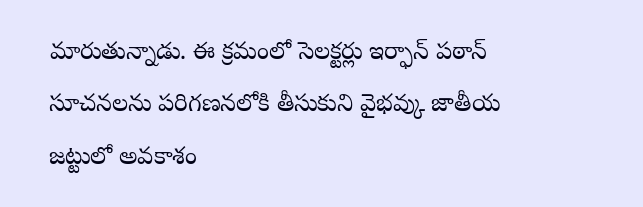మారుతున్నాడు. ఈ క్రమంలో సెలక్టర్లు ఇర్ఫాన్ పఠాన్ సూచనలను పరిగణనలోకి తీసుకుని వైభవ్కు జాతీయ జట్టులో అవకాశం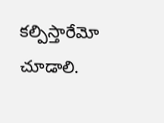కల్పిస్తారేమో చూడాలి.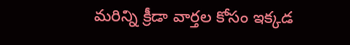మరిన్ని క్రీడా వార్తల కోసం ఇక్కడ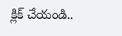క్లిక్ చేయండి..